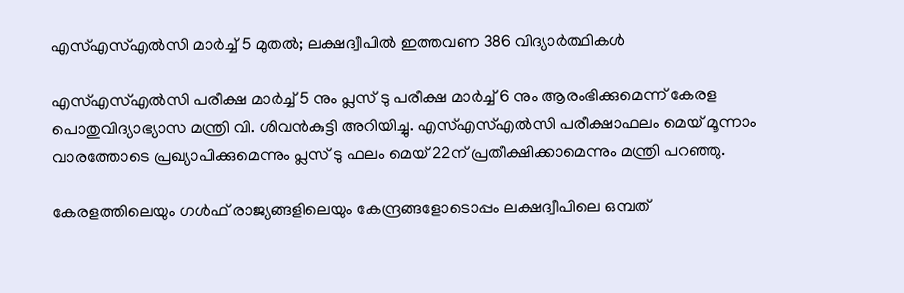എസ്എസ്എൽസി മാർച്ച് 5 മുതൽ; ലക്ഷദ്വീപിൽ ഇത്തവണ 386 വിദ്യാർത്ഥികൾ

എസ്എസ്എൽസി പരീക്ഷ മാർച്ച് 5 നും പ്ലസ് ടു പരീക്ഷ മാർച്ച് 6 നും ആരംഭിക്കുമെന്ന് കേരള പൊതുവിദ്യാഭ്യാസ മന്ത്രി വി. ശിവൻകുട്ടി അറിയിച്ചു. എസ്എസ്എൽസി പരീക്ഷാഫലം മെയ് മൂന്നാം വാരത്തോടെ പ്രഖ്യാപിക്കുമെന്നും പ്ലസ് ടു ഫലം മെയ് 22ന് പ്രതീക്ഷിക്കാമെന്നും മന്ത്രി പറഞ്ഞു.

കേരളത്തിലെയും ഗൾഫ് രാജ്യങ്ങളിലെയും കേന്ദ്രങ്ങളോടൊപ്പം ലക്ഷദ്വീപിലെ ഒമ്പത്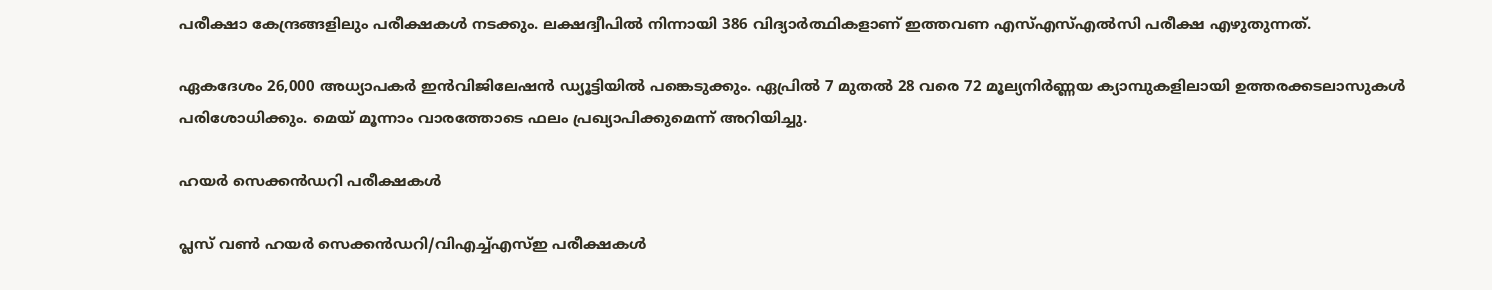പരീക്ഷാ കേന്ദ്രങ്ങളിലും പരീക്ഷകൾ നടക്കും. ലക്ഷദ്വീപിൽ നിന്നായി 386 വിദ്യാർത്ഥികളാണ് ഇത്തവണ എസ്എസ്എൽസി പരീക്ഷ എഴുതുന്നത്.

ഏകദേശം 26,000 അധ്യാപകർ ഇൻവിജിലേഷൻ ഡ്യൂട്ടിയിൽ പങ്കെടുക്കും. ഏപ്രിൽ 7 മുതൽ 28 വരെ 72 മൂല്യനിർണ്ണയ ക്യാമ്പുകളിലായി ഉത്തരക്കടലാസുകൾ പരിശോധിക്കും. മെയ് മൂന്നാം വാരത്തോടെ ഫലം പ്രഖ്യാപിക്കുമെന്ന് അറിയിച്ചു.

ഹയർ സെക്കൻഡറി പരീക്ഷകൾ

പ്ലസ് വൺ ഹയർ സെക്കൻഡറി/വിഎച്ച്എസ്ഇ പരീക്ഷകൾ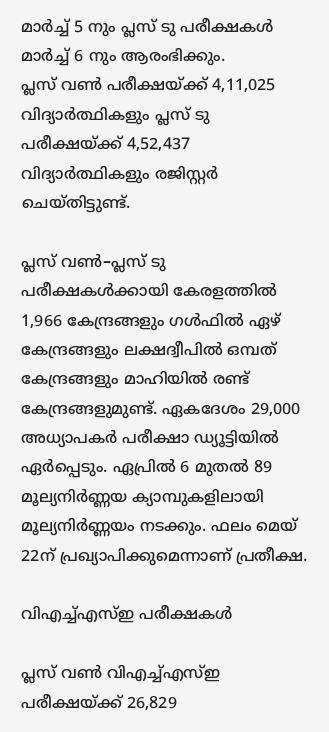മാർച്ച് 5 നും പ്ലസ് ടു പരീക്ഷകൾ മാർച്ച് 6 നും ആരംഭിക്കും.
പ്ലസ് വൺ പരീക്ഷയ്ക്ക് 4,11,025 വിദ്യാർത്ഥികളും പ്ലസ് ടു പരീക്ഷയ്ക്ക് 4,52,437 വിദ്യാർത്ഥികളും രജിസ്റ്റർ ചെയ്തിട്ടുണ്ട്.

പ്ലസ് വൺ–പ്ലസ് ടു പരീക്ഷകൾക്കായി കേരളത്തിൽ 1,966 കേന്ദ്രങ്ങളും ഗൾഫിൽ ഏഴ് കേന്ദ്രങ്ങളും ലക്ഷദ്വീപിൽ ഒമ്പത് കേന്ദ്രങ്ങളും മാഹിയിൽ രണ്ട് കേന്ദ്രങ്ങളുമുണ്ട്. ഏകദേശം 29,000 അധ്യാപകർ പരീക്ഷാ ഡ്യൂട്ടിയിൽ ഏർപ്പെടും. ഏപ്രിൽ 6 മുതൽ 89 മൂല്യനിർണ്ണയ ക്യാമ്പുകളിലായി മൂല്യനിർണ്ണയം നടക്കും. ഫലം മെയ് 22ന് പ്രഖ്യാപിക്കുമെന്നാണ് പ്രതീക്ഷ.

വിഎച്ച്എസ്ഇ പരീക്ഷകൾ

പ്ലസ് വൺ വിഎച്ച്എസ്ഇ പരീക്ഷയ്ക്ക് 26,829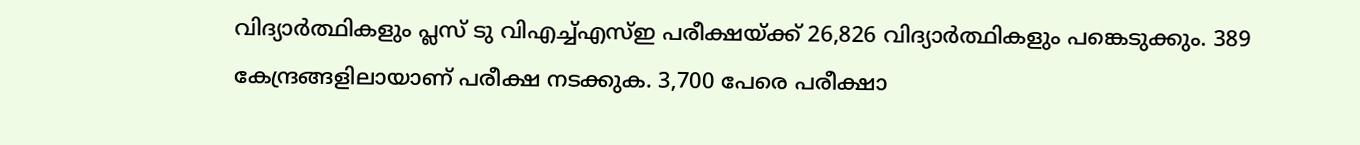വിദ്യാർത്ഥികളും പ്ലസ് ടു വിഎച്ച്എസ്ഇ പരീക്ഷയ്ക്ക് 26,826 വിദ്യാർത്ഥികളും പങ്കെടുക്കും. 389 കേന്ദ്രങ്ങളിലായാണ് പരീക്ഷ നടക്കുക. 3,700 പേരെ പരീക്ഷാ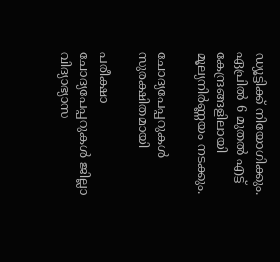ഡ്യൂട്ടിക്ക് നിയോഗിക്കും. ഏപ്രിൽ 6 മുതൽ എട്ട് കേന്ദ്രങ്ങളിലായി മൂല്യനിർണ്ണയം നടക്കും.

ചോദ്യപേപ്പറുകൾ സുരക്ഷിതമായി

പരീക്ഷാ ചോദ്യപേപ്പറുകൾ ജില്ലാ വിദ്യാഭ്യാസ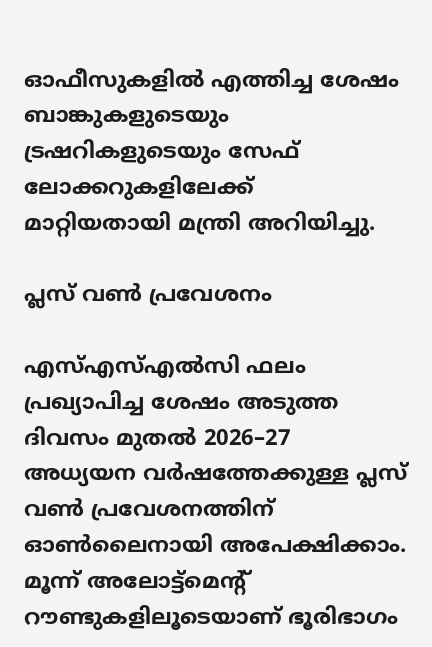ഓഫീസുകളിൽ എത്തിച്ച ശേഷം ബാങ്കുകളുടെയും ട്രഷറികളുടെയും സേഫ് ലോക്കറുകളിലേക്ക് മാറ്റിയതായി മന്ത്രി അറിയിച്ചു.

പ്ലസ് വൺ പ്രവേശനം

എസ്എസ്എൽസി ഫലം പ്രഖ്യാപിച്ച ശേഷം അടുത്ത ദിവസം മുതൽ 2026–27 അധ്യയന വർഷത്തേക്കുള്ള പ്ലസ് വൺ പ്രവേശനത്തിന് ഓൺലൈനായി അപേക്ഷിക്കാം. മൂന്ന് അലോട്ട്‌മെന്റ് റൗണ്ടുകളിലൂടെയാണ് ഭൂരിഭാഗം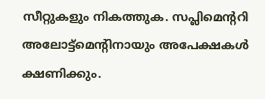സീറ്റുകളും നികത്തുക. സപ്ലിമെന്ററി അലോട്ട്‌മെന്റിനായും അപേക്ഷകൾ ക്ഷണിക്കും.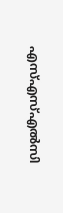എസ്എസ്എൽസി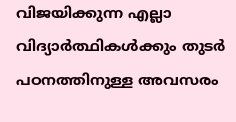വിജയിക്കുന്ന എല്ലാ വിദ്യാർത്ഥികൾക്കും തുടർ പഠനത്തിനുള്ള അവസരം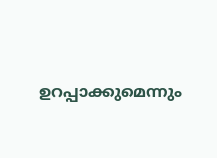ഉറപ്പാക്കുമെന്നും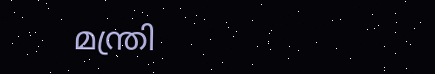മന്ത്രി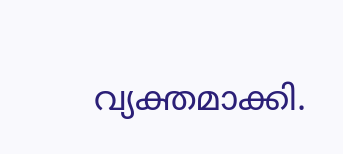വ്യക്തമാക്കി.